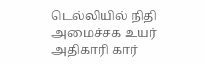டெல்லியில் நிதி அமைச்சக உயர் அதிகாரி கார்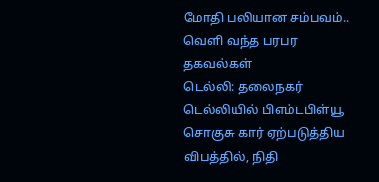மோதி பலியான சம்பவம்.. வெளி வந்த பரபர தகவல்கள்
டெல்லி: தலைநகர் டெல்லியில் பிஎம்டபிள்யூ சொகுசு கார் ஏற்படுத்திய விபத்தில், நிதி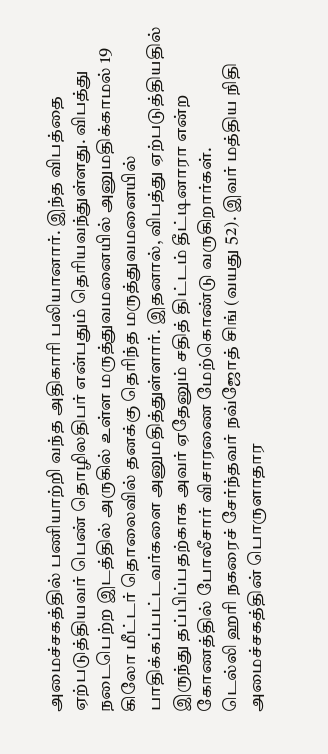அமைச்சகத்தில் பணியாற்றி வந்த அதிகாரி பலியானார். இந்த விபத்தை ஏற்படுத்தியவர் பெண் தொழிலதிபர் என்பதும் தெரியவந்துள்ளது. விபத்து நடைபெற்ற இடத்தில் அருகில் உள்ள மருத்துவமனையில் அனுமதிக்காமல் 19 கிலோ மீட்டர் தொலைவில் தனக்கு தெரிந்த மருத்துவமனையில் பாதிக்கப்பட்டவர்களை அனுமதித்துள்ளார். இதனால், விபத்து ஏற்படுத்தியதில் இருந்து தப்பிப்பதற்காக அவர் ஏதேனும் சதித் திட்டம் தீட்டினாரா என்ற கோணத்தில் போலீசார் விசாரணை மேற்கொண்டு வருகிறார்கள்.
டெல்லி ஹரி நகரைச் சேர்ந்தவர் நவ்ஜோத் சிங் (வயது 52). இவர் மத்திய நிதி அமைச்சகத்தின் பொருளாதார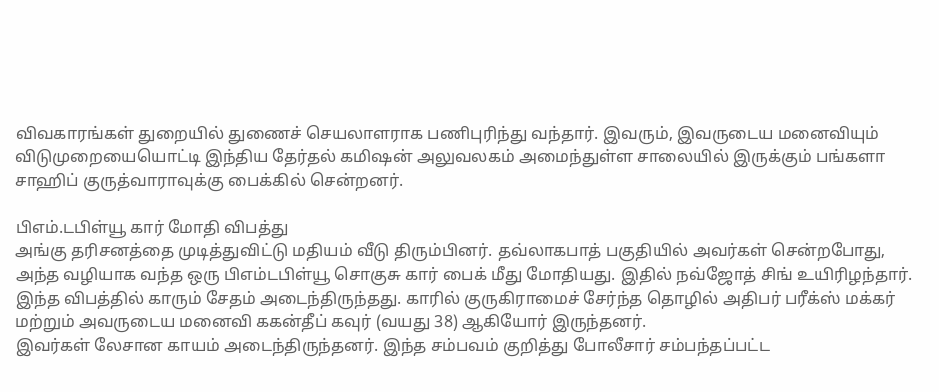விவகாரங்கள் துறையில் துணைச் செயலாளராக பணிபுரிந்து வந்தார். இவரும், இவருடைய மனைவியும் விடுமுறையையொட்டி இந்திய தேர்தல் கமிஷன் அலுவலகம் அமைந்துள்ள சாலையில் இருக்கும் பங்களா சாஹிப் குருத்வாராவுக்கு பைக்கில் சென்றனர்.

பிஎம்.டபிள்யூ கார் மோதி விபத்து
அங்கு தரிசனத்தை முடித்துவிட்டு மதியம் வீடு திரும்பினர். தவ்லாகபாத் பகுதியில் அவர்கள் சென்றபோது, அந்த வழியாக வந்த ஒரு பிஎம்டபிள்யூ சொகுசு கார் பைக் மீது மோதியது. இதில் நவ்ஜோத் சிங் உயிரிழந்தார். இந்த விபத்தில் காரும் சேதம் அடைந்திருந்தது. காரில் குருகிராமைச் சேர்ந்த தொழில் அதிபர் பரீக்ஸ் மக்கர் மற்றும் அவருடைய மனைவி ககன்தீப் கவுர் (வயது 38) ஆகியோர் இருந்தனர்.
இவர்கள் லேசான காயம் அடைந்திருந்தனர். இந்த சம்பவம் குறித்து போலீசார் சம்பந்தப்பட்ட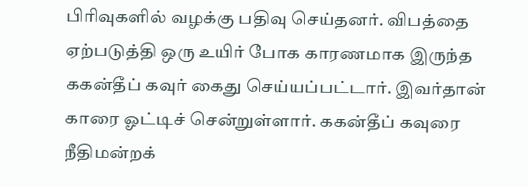பிரிவுகளில் வழக்கு பதிவு செய்தனர். விபத்தை ஏற்படுத்தி ஒரு உயிர் போக காரணமாக இருந்த ககன்தீப் கவுர் கைது செய்யப்பட்டார். இவர்தான் காரை ஓட்டிச் சென்றுள்ளார். ககன்தீப் கவுரை நீதிமன்றக்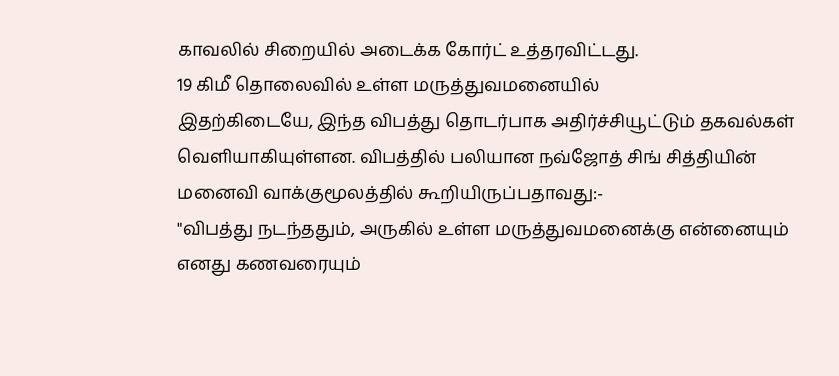காவலில் சிறையில் அடைக்க கோர்ட் உத்தரவிட்டது.
19 கிமீ தொலைவில் உள்ள மருத்துவமனையில்
இதற்கிடையே, இந்த விபத்து தொடர்பாக அதிர்ச்சியூட்டும் தகவல்கள் வெளியாகியுள்ளன. விபத்தில் பலியான நவ்ஜோத் சிங் சித்தியின் மனைவி வாக்குமூலத்தில் கூறியிருப்பதாவது:-
"விபத்து நடந்ததும், அருகில் உள்ள மருத்துவமனைக்கு என்னையும் எனது கணவரையும்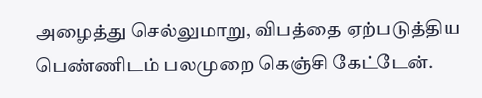அழைத்து செல்லுமாறு, விபத்தை ஏற்படுத்திய பெண்ணிடம் பலமுறை கெஞ்சி கேட்டேன்.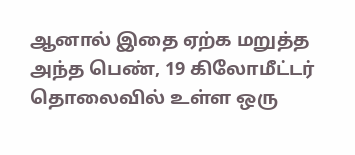ஆனால் இதை ஏற்க மறுத்த அந்த பெண், 19 கிலோமீட்டர் தொலைவில் உள்ள ஒரு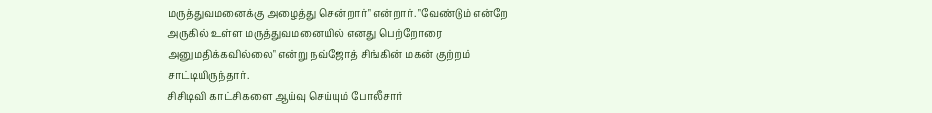மருத்துவமனைக்கு அழைத்து சென்றார்" என்றார். "வேண்டும் என்றே அருகில் உள்ள மருத்துவமனையில் எனது பெற்றோரை அனுமதிக்கவில்லை" என்று நவ்ஜோத் சிங்கின் மகன் குற்றம் சாட்டியிருந்தார்.
சிசிடிவி காட்சிகளை ஆய்வு செய்யும் போலீசார்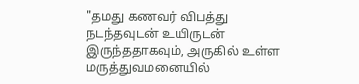"தமது கணவர் விபத்து நடந்தவுடன் உயிருடன் இருந்ததாகவும், அருகில் உள்ள மருத்துவமனையில்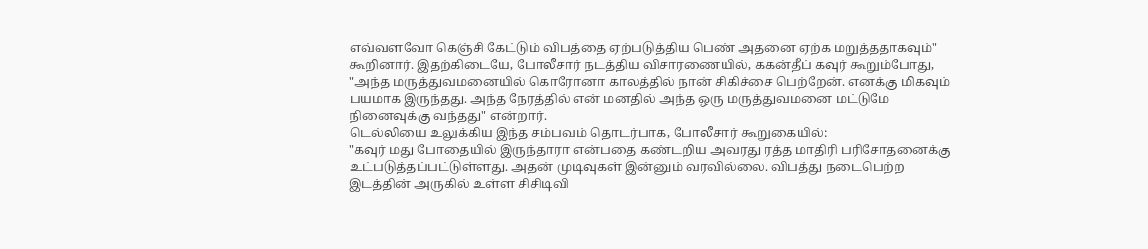எவ்வளவோ கெஞ்சி கேட்டும் விபத்தை ஏற்படுத்திய பெண் அதனை ஏற்க மறுத்ததாகவும்" கூறினார். இதற்கிடையே, போலீசார் நடத்திய விசாரணையில், ககன்தீப் கவுர் கூறும்போது, "அந்த மருத்துவமனையில் கொரோனா காலத்தில் நான் சிகிச்சை பெற்றேன். எனக்கு மிகவும் பயமாக இருந்தது. அந்த நேரத்தில் என் மனதில் அந்த ஒரு மருத்துவமனை மட்டுமே நினைவுக்கு வந்தது" என்றார்.
டெல்லியை உலுக்கிய இந்த சம்பவம் தொடர்பாக, போலீசார் கூறுகையில்:
"கவுர் மது போதையில் இருந்தாரா என்பதை கண்டறிய அவரது ரத்த மாதிரி பரிசோதனைக்கு உட்படுத்தப்பட்டுள்ளது. அதன் முடிவுகள் இன்னும் வரவில்லை. விபத்து நடைபெற்ற இடத்தின் அருகில் உள்ள சிசிடிவி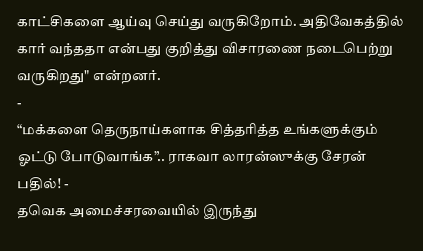காட்சிகளை ஆய்வு செய்து வருகிறோம். அதிவேகத்தில் கார் வந்ததா என்பது குறித்து விசாரணை நடைபெற்று வருகிறது" என்றனர்.
-
“மக்களை தெருநாய்களாக சித்தரித்த உங்களுக்கும் ஓட்டு போடுவாங்க”.. ராகவா லாரன்ஸுக்கு சேரன் பதில்! -
தவெக அமைச்சரவையில் இருந்து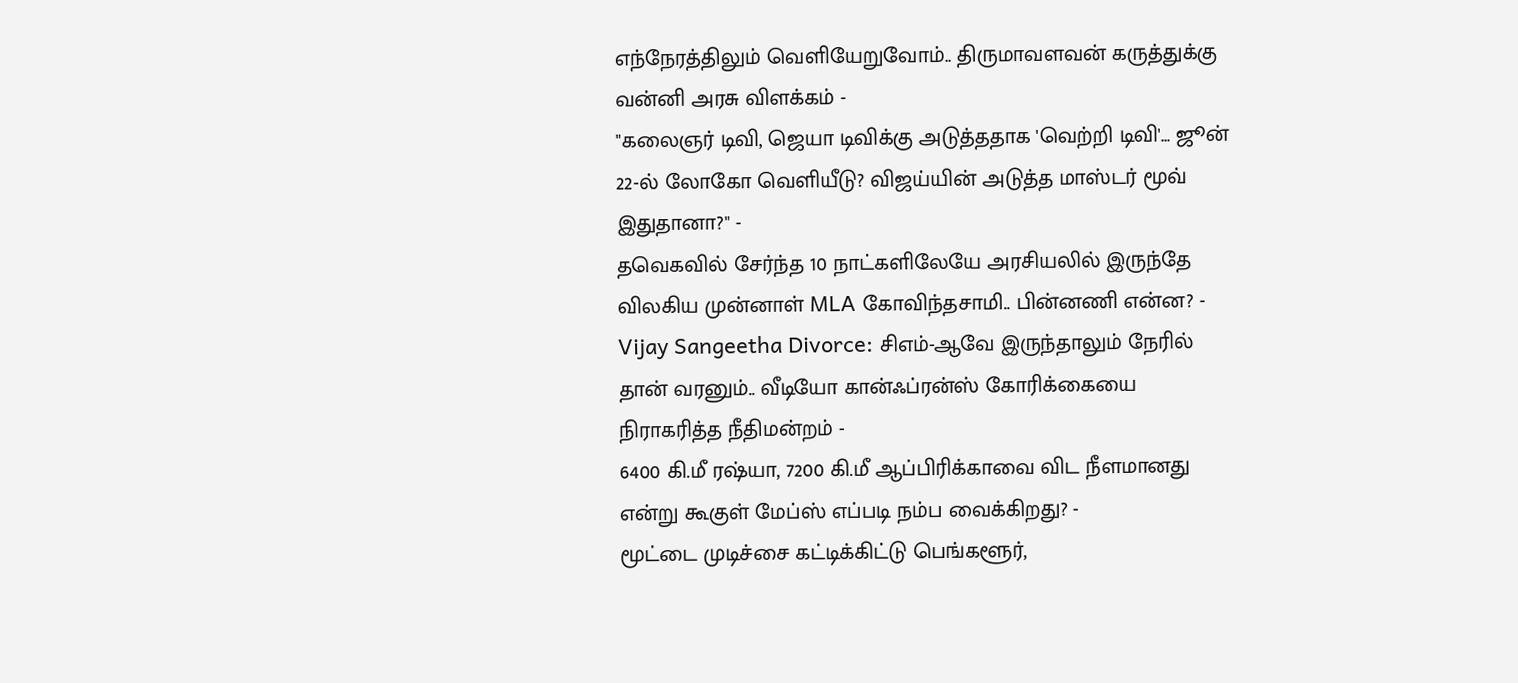எந்நேரத்திலும் வெளியேறுவோம்.. திருமாவளவன் கருத்துக்கு வன்னி அரசு விளக்கம் -
"கலைஞர் டிவி, ஜெயா டிவிக்கு அடுத்ததாக 'வெற்றி டிவி'... ஜூன் 22-ல் லோகோ வெளியீடு? விஜய்யின் அடுத்த மாஸ்டர் மூவ் இதுதானா?" -
தவெகவில் சேர்ந்த 10 நாட்களிலேயே அரசியலில் இருந்தே விலகிய முன்னாள் MLA கோவிந்தசாமி.. பின்னணி என்ன? -
Vijay Sangeetha Divorce: சிஎம்-ஆவே இருந்தாலும் நேரில் தான் வரனும்.. வீடியோ கான்ஃப்ரன்ஸ் கோரிக்கையை நிராகரித்த நீதிமன்றம் -
6400 கி.மீ ரஷ்யா, 7200 கி.மீ ஆப்பிரிக்காவை விட நீளமானது என்று கூகுள் மேப்ஸ் எப்படி நம்ப வைக்கிறது? -
மூட்டை முடிச்சை கட்டிக்கிட்டு பெங்களூர்,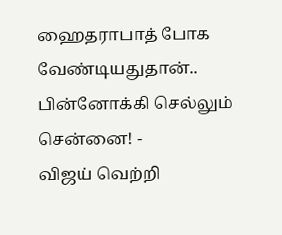ஹைதராபாத் போக வேண்டியதுதான்.. பின்னோக்கி செல்லும் சென்னை! -
விஜய் வெற்றி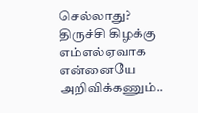செல்லாது? திருச்சி கிழக்கு எம்எல்ஏவாக என்னையே அறிவிக்கணும்..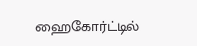ஹைகோர்ட்டில்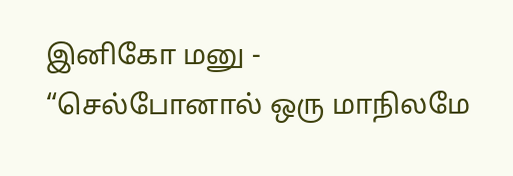இனிகோ மனு -
“செல்போனால் ஒரு மாநிலமே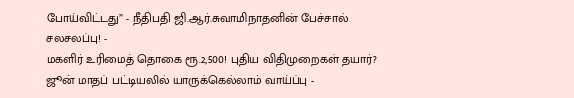போய்விட்டது” - நீதிபதி ஜி.ஆர்.சுவாமிநாதனின் பேச்சால் சலசலப்பு! -
மகளிர் உரிமைத் தொகை ரூ.2,500! புதிய விதிமுறைகள் தயார்? ஜூன் மாதப் பட்டியலில் யாருக்கெல்லாம் வாய்ப்பு -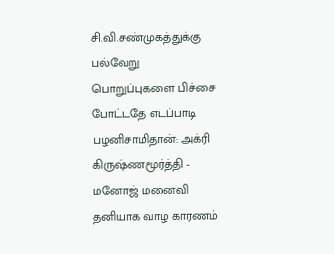சி.வி.சண்முகத்துக்கு பல்வேறு பொறுப்புகளை பிச்சை போட்டதே எடப்பாடி பழனிசாமிதான்: அக்ரி கிருஷ்ணமூர்த்தி -
மனோஜ் மனைவி தனியாக வாழ காரணம்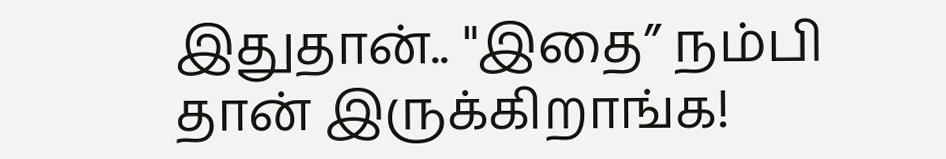இதுதான்.. "இதை” நம்பி தான் இருக்கிறாங்க!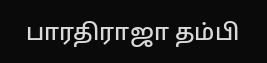பாரதிராஜா தம்பி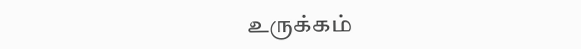உருக்கம்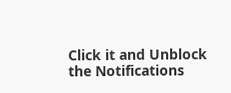Click it and Unblock the Notifications